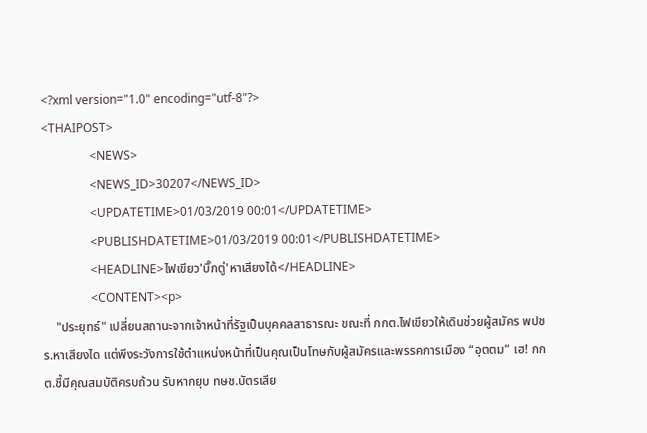<?xml version="1.0" encoding="utf-8"?>
<THAIPOST>
                <NEWS>
                <NEWS_ID>30207</NEWS_ID>
                <UPDATETIME>01/03/2019 00:01</UPDATETIME>
                <PUBLISHDATETIME>01/03/2019 00:01</PUBLISHDATETIME>
                <HEADLINE>ไฟเขียว'บิ๊กตู่'หาเสียงได้</HEADLINE>
                <CONTENT><p>
    "ประยุทธ์" เปลี่ยนสถานะจากเจ้าหน้าที่รัฐเป็นบุคคลสาธารณะ ขณะที่ กกต.ไฟเขียวให้เดินช่วยผู้สมัคร พปชร.หาเสียงได แต่พึงระวังการใช้ตำแหน่งหน้าที่เป็นคุณเป็นโทษกับผู้สมัครและพรรคการเมือง “อุตตม” เฮ! กกต.ชี้มีคุณสมบัติครบถ้วน รับหากยุบ ทษช.บัตรเสีย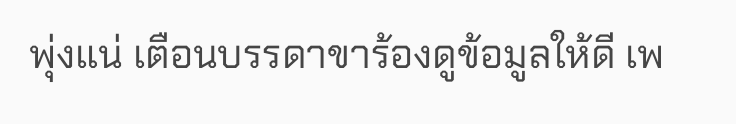พุ่งแน่ เตือนบรรดาขาร้องดูข้อมูลให้ดี เพ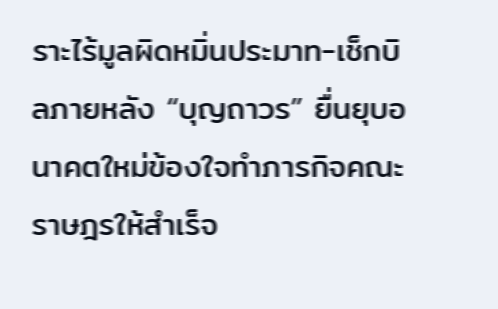ราะไร้มูลผิดหมิ่นประมาท-เช็กบิลภายหลัง “บุญถาวร” ยื่นยุบอนาคตใหม่ข้องใจทำภารกิจคณะราษฎรให้สำเร็จ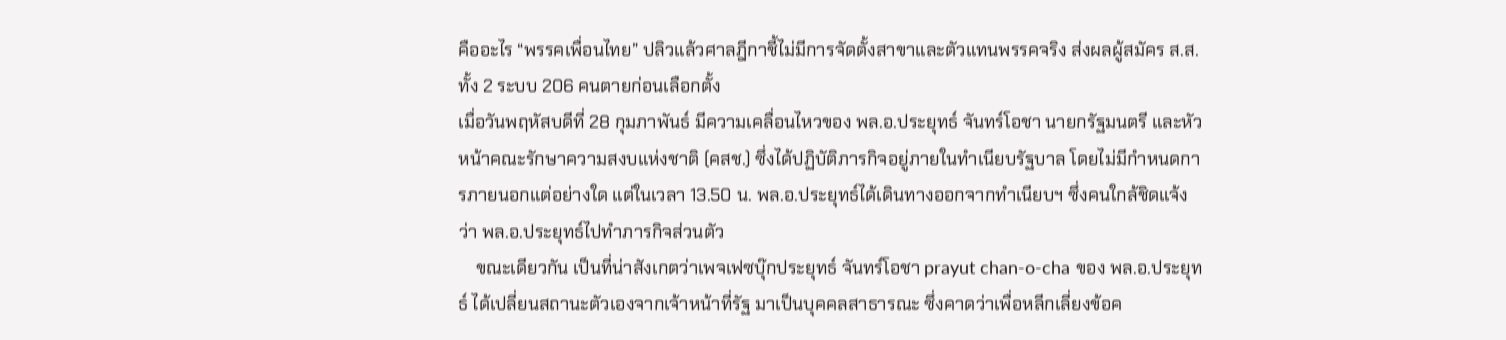คืออะไร “พรรคเพื่อนไทย” ปลิวแล้วศาลฎีกาชี้ไม่มีการจัดตั้งสาขาและตัวแทนพรรคจริง ส่งผลผู้สมัคร ส.ส.ทั้ง 2 ระบบ 206 คนตายก่อนเลือกตั้ง
เมื่อวันพฤหัสบดีที่ 28 กุมภาพันธ์ มีความเคลื่อนไหวของ พล.อ.ประยุทธ์ จันทร์โอชา นายกรัฐมนตรี และหัวหน้าคณะรักษาความสงบแห่งชาติ (คสช.) ซึ่งได้ปฏิบัติภารกิจอยู่ภายในทำเนียบรัฐบาล โดยไม่มีกำหนดการภายนอกแต่อย่างใด แต่ในเวลา 13.50 น. พล.อ.ประยุทธ์ได้เดินทางออกจากทำเนียบฯ ซึ่งคนใกล้ชิดแจ้งว่า พล.อ.ประยุทธ์ไปทำภารกิจส่วนตัว
    ขณะเดียวกัน เป็นที่น่าสังเกตว่าเพจเฟซบุ๊กประยุทธ์ จันทร์โอชา prayut chan-o-cha ของ พล.อ.ประยุทธ์ ได้เปลี่ยนสถานะตัวเองจากเจ้าหน้าที่รัฐ มาเป็นบุคคลสาธารณะ ซึ่งคาดว่าเพื่อหลีกเลี่ยงข้อค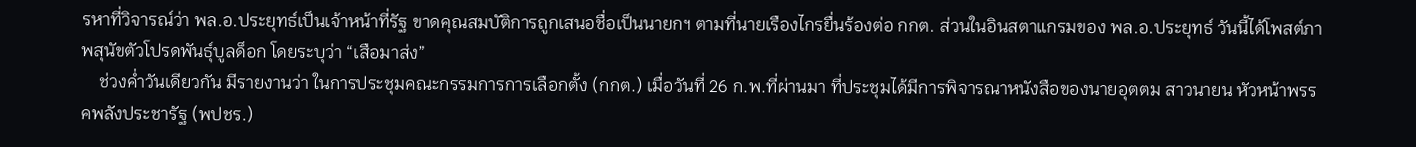รหาที่วิจารณ์ว่า พล.อ.ประยุทธ์เป็นเจ้าหน้าที่รัฐ ขาดคุณสมบัติการถูกเสนอชื่อเป็นนายกฯ ตามที่นายเรืองไกรยื่นร้องต่อ กกต. ส่วนในอินสตาแกรมของ พล.อ.ประยุทธ์ วันนี้ได้โพสต์ภาพสุนัขตัวโปรดพันธุ์บูลด็อก โดยระบุว่า “เสือมาส่ง”
    ช่วงค่ำวันเดียวกัน มีรายงานว่า ในการประชุมคณะกรรมการการเลือกตั้ง (กกต.) เมื่อวันที่ 26 ก.พ.ที่ผ่านมา ที่ประชุมได้มีการพิจารณาหนังสือของนายอุตตม สาวนายน หัวหน้าพรรคพลังประชารัฐ (พปชร.)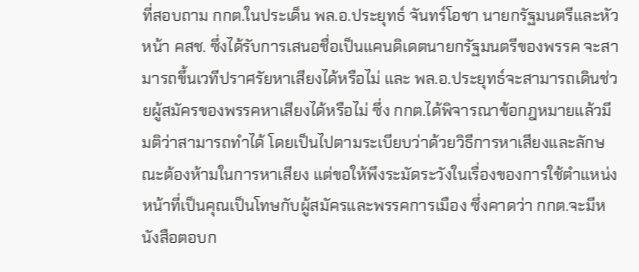ที่สอบถาม กกต.ในประเด็น พล.อ.ประยุทธ์ จันทร์โอชา นายกรัฐมนตรีและหัวหน้า คสช. ซึ่งได้รับการเสนอชื่อเป็นแคนดิเดตนายกรัฐมนตรีของพรรค จะสามารถขึ้นเวทีปราศรัยหาเสียงได้หรือไม่ และ พล.อ.ประยุทธ์จะสามารถเดินช่วยผู้สมัครของพรรคหาเสียงได้หรือไม่ ซึ่ง กกต.ได้พิจารณาข้อกฎหมายแล้วมีมติว่าสามารถทำได้ โดยเป็นไปตามระเบียบว่าด้วยวิธีการหาเสียงและลักษณะต้องห้ามในการหาเสียง แต่ขอให้พึงระมัดระวังในเรื่องของการใช้ตำแหน่งหน้าที่เป็นคุณเป็นโทษกับผู้สมัครและพรรคการเมือง ซึ่งคาดว่า กกต.จะมีหนังสือตอบก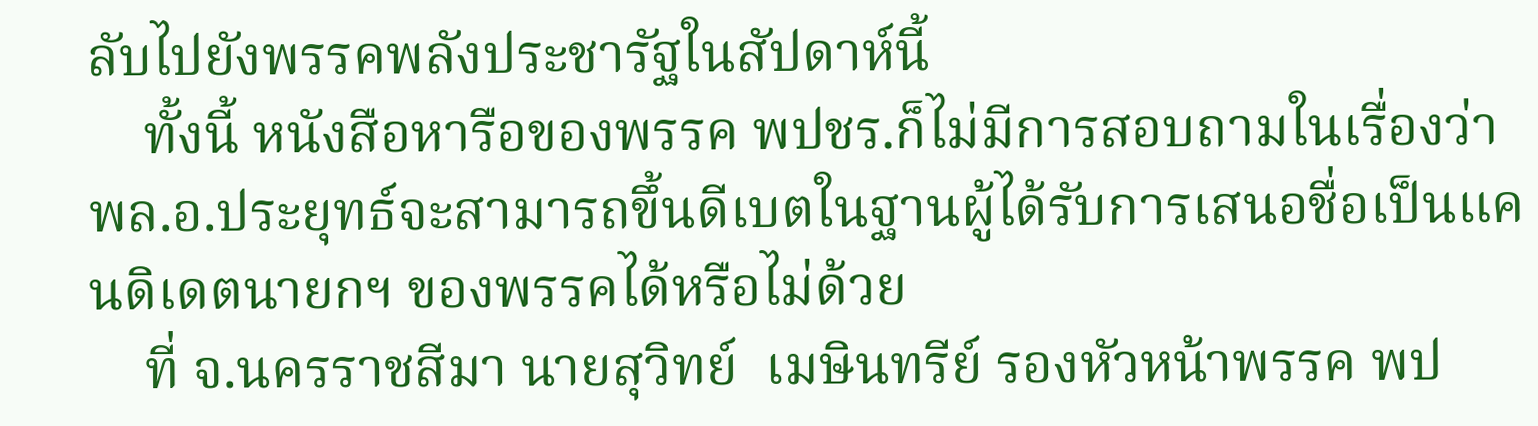ลับไปยังพรรคพลังประชารัฐในสัปดาห์นี้
    ทั้งนี้ หนังสือหารือของพรรค พปชร.ก็ไม่มีการสอบถามในเรื่องว่า พล.อ.ประยุทธ์จะสามารถขึ้นดีเบตในฐานผู้ได้รับการเสนอชื่อเป็นแคนดิเดตนายกฯ ของพรรคได้หรือไม่ด้วย
    ที่ จ.นครราชสีมา นายสุวิทย์  เมษินทรีย์ รองหัวหน้าพรรค พป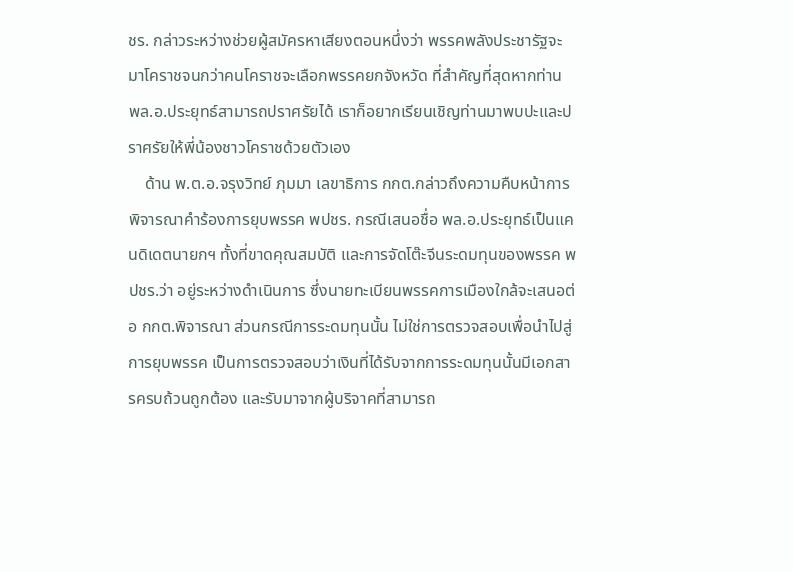ชร. กล่าวระหว่างช่วยผู้สมัครหาเสียงตอนหนึ่งว่า พรรคพลังประชารัฐจะมาโคราชจนกว่าคนโคราชจะเลือกพรรคยกจังหวัด ที่สำคัญที่สุดหากท่าน พล.อ.ประยุทธ์สามารถปราศรัยได้ เราก็อยากเรียนเชิญท่านมาพบปะและปราศรัยให้พี่น้องชาวโคราชด้วยตัวเอง
    ด้าน พ.ต.อ.จรุงวิทย์ ภุมมา เลขาธิการ กกต.กล่าวถึงความคืบหน้าการพิจารณาคำร้องการยุบพรรค พปชร. กรณีเสนอชื่อ พล.อ.ประยุทธ์เป็นแคนดิเดตนายกฯ ทั้งที่ขาดคุณสมบัติ และการจัดโต๊ะจีนระดมทุนของพรรค พปชร.ว่า อยู่ระหว่างดำเนินการ ซึ่งนายทะเบียนพรรคการเมืองใกล้จะเสนอต่อ กกต.พิจารณา ส่วนกรณีการระดมทุนนั้น ไม่ใช่การตรวจสอบเพื่อนำไปสู่การยุบพรรค เป็นการตรวจสอบว่าเงินที่ได้รับจากการระดมทุนนั้นมีเอกสารครบถ้วนถูกต้อง และรับมาจากผู้บริจาคที่สามารถ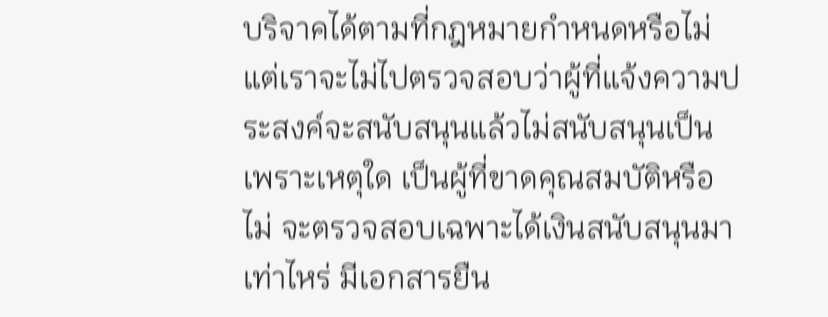บริจาคได้ตามที่กฎหมายกำหนดหรือไม่ แต่เราจะไม่ไปตรวจสอบว่าผู้ที่แจ้งความประสงค์จะสนับสนุนแล้วไม่สนับสนุนเป็นเพราะเหตุใด เป็นผู้ที่ขาดคุณสมบัติหรือไม่ จะตรวจสอบเฉพาะได้เงินสนับสนุนมาเท่าไหร่ มีเอกสารยืน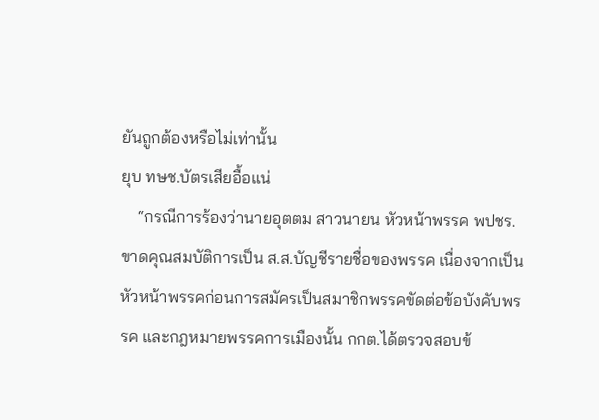ยันถูกต้องหรือไม่เท่านั้น
ยุบ ทษช.บัตรเสียอื้อแน่
    “กรณีการร้องว่านายอุตตม สาวนายน หัวหน้าพรรค พปชร. ขาดคุณสมบัติการเป็น ส.ส.บัญชีรายชื่อของพรรค เนื่องจากเป็นหัวหน้าพรรคก่อนการสมัครเป็นสมาชิกพรรคขัดต่อข้อบังคับพรรค และกฎหมายพรรคการเมืองนั้น กกต.ได้ตรวจสอบข้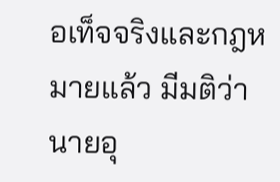อเท็จจริงและกฎหมายแล้ว มีมติว่านายอุ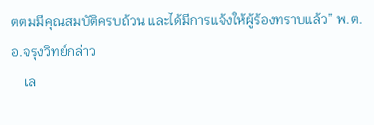ตตมมีคุณสมบัติครบถ้วน และได้มีการแจ้งให้ผู้ร้องทราบแล้ว” พ.ต.อ.จรุงวิทย์กล่าว
    เล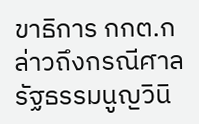ขาธิการ กกต.กล่าวถึงกรณีศาลรัฐธรรมนูญวินิ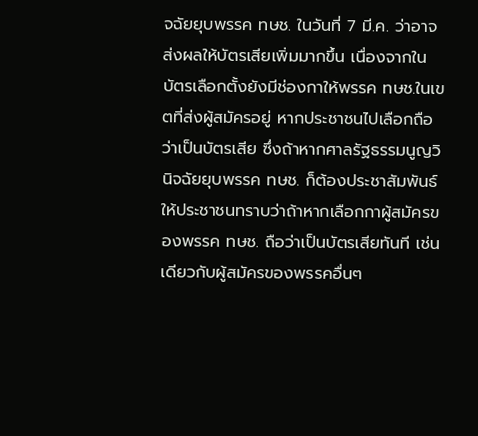จฉัยยุบพรรค ทษช. ในวันที่ 7 มี.ค. ว่าอาจส่งผลให้บัตรเสียเพิ่มมากขึ้น เนื่องจากในบัตรเลือกตั้งยังมีช่องกาให้พรรค ทษช.ในเขตที่ส่งผู้สมัครอยู่ หากประชาชนไปเลือกถือว่าเป็นบัตรเสีย ซึ่งถ้าหากศาลรัฐธรรมนูญวินิจฉัยยุบพรรค ทษช. ก็ต้องประชาสัมพันธ์ให้ประชาชนทราบว่าถ้าหากเลือกกาผู้สมัครของพรรค ทษช. ถือว่าเป็นบัตรเสียทันที เช่นเดียวกับผู้สมัครของพรรคอื่นๆ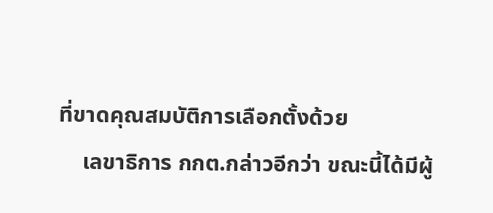ที่ขาดคุณสมบัติการเลือกตั้งด้วย
    เลขาธิการ กกต.กล่าวอีกว่า ขณะนี้ได้มีผู้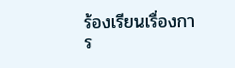ร้องเรียนเรื่องการ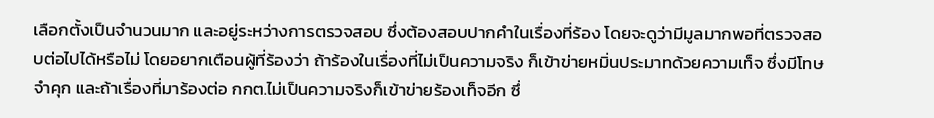เลือกตั้งเป็นจำนวนมาก และอยู่ระหว่างการตรวจสอบ ซึ่งต้องสอบปากคำในเรื่องที่ร้อง โดยจะดูว่ามีมูลมากพอที่ตรวจสอบต่อไปได้หรือไม่ โดยอยากเตือนผู้ที่ร้องว่า ถ้าร้องในเรื่องที่ไม่เป็นความจริง ก็เข้าข่ายหมิ่นประมาทด้วยความเท็จ ซึ่งมีโทษจำคุก และถ้าเรื่องที่มาร้องต่อ กกต.ไม่เป็นความจริงก็เข้าข่ายร้องเท็จอีก ซึ่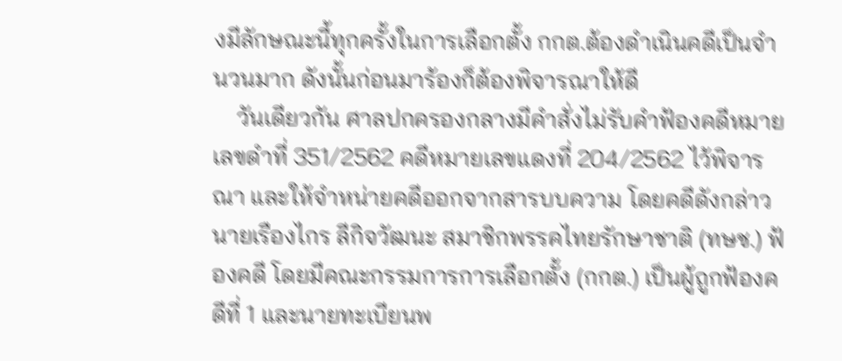งมีลักษณะนี้ทุกครั้งในการเลือกตั้ง กกต.ต้องดำเนินคดีเป็นจำนวนมาก ดังนั้นก่อนมาร้องก็ต้องพิจารณาให้ดี
    วันเดียวกัน ศาลปกครองกลางมีคำสั่งไม่รับคำฟ้องคดีหมายเลขดำที่ 351/2562 คดีหมายเลขแดงที่ 204/2562 ไว้พิจารณา และให้จำหน่ายคดีออกจากสารบบความ โดยคดีดังกล่าวนายเรืองไกร ลีกิจวัฒนะ สมาชิกพรรคไทยรักษาชาติ (ทษช.) ฟ้องคดี โดยมีคณะกรรมการการเลือกตั้ง (กกต.) เป็นผู้ถูกฟ้องคดีที่ 1 และนายทะเบียนพ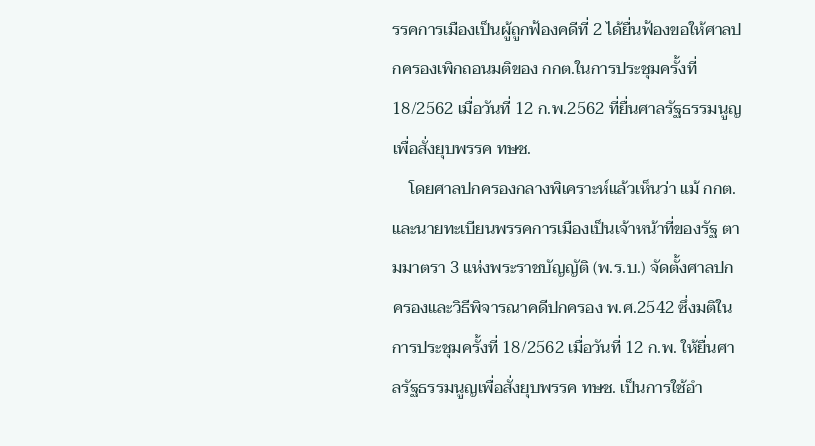รรคการเมืองเป็นผู้ถูกฟ้องคดีที่ 2 ได้ยื่นฟ้องขอให้ศาลปกครองเพิกถอนมติของ กกต.ในการประชุมครั้งที่ 18/2562 เมื่อวันที่ 12 ก.พ.2562 ที่ยื่นศาลรัฐธรรมนูญเพื่อสั่งยุบพรรค ทษช.
    โดยศาลปกครองกลางพิเคราะห์แล้วเห็นว่า แม้ กกต.และนายทะเบียนพรรคการเมืองเป็นเจ้าหน้าที่ของรัฐ ตามมาตรา 3 แห่งพระราชบัญญัติ (พ.ร.บ.) จัดตั้งศาลปกครองและวิธีพิจารณาคดีปกครอง พ.ศ.2542 ซึ่งมติในการประชุมครั้งที่ 18/2562 เมื่อวันที่ 12 ก.พ. ให้ยื่นศาลรัฐธรรมนูญเพื่อสั่งยุบพรรค ทษช. เป็นการใช้อำ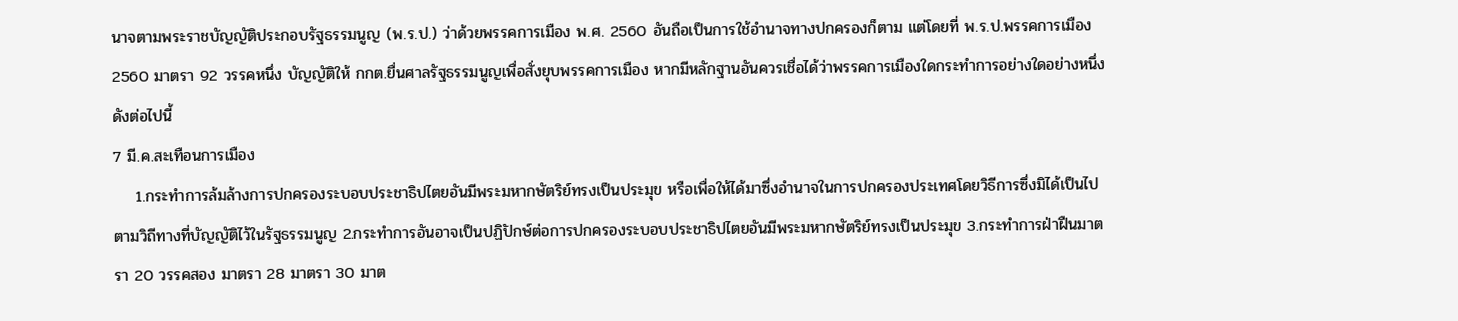นาจตามพระราชบัญญัติประกอบรัฐธรรมนูญ (พ.ร.ป.) ว่าด้วยพรรคการเมือง พ.ศ. 2560 อันถือเป็นการใช้อำนาจทางปกครองก็ตาม แต่โดยที่ พ.ร.ป.พรรคการเมือง 2560 มาตรา 92 วรรคหนึ่ง บัญญัติให้ กกต.ยื่นศาลรัฐธรรมนูญเพื่อสั่งยุบพรรคการเมือง หากมีหลักฐานอันควรเชื่อได้ว่าพรรคการเมืองใดกระทำการอย่างใดอย่างหนึ่ง ดังต่อไปนี้
7 มี.ค.สะเทือนการเมือง
    1.กระทำการล้มล้างการปกครองระบอบประชาธิปไตยอันมีพระมหากษัตริย์ทรงเป็นประมุข หรือเพื่อให้ได้มาซึ่งอำนาจในการปกครองประเทศโดยวิธีการซึ่งมิได้เป็นไปตามวิถีทางที่บัญญัติไว้ในรัฐธรรมนูญ 2.กระทำการอันอาจเป็นปฏิปักษ์ต่อการปกครองระบอบประชาธิปไตยอันมีพระมหากษัตริย์ทรงเป็นประมุข 3.กระทำการฝ่าฝืนมาตรา 20 วรรคสอง มาตรา 28 มาตรา 30 มาต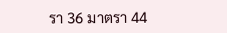รา 36 มาตรา 44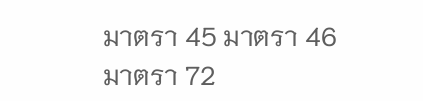มาตรา 45 มาตรา 46 มาตรา 72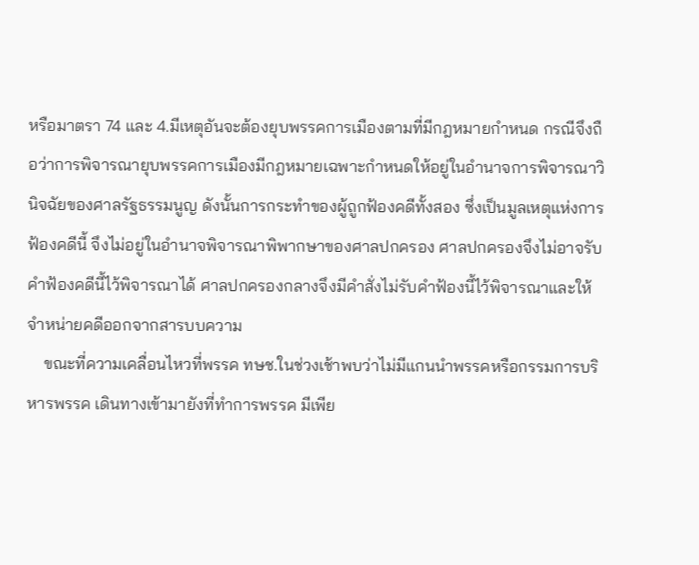หรือมาตรา 74 และ 4.มีเหตุอันจะต้องยุบพรรคการเมืองตามที่มีกฎหมายกำหนด กรณีจึงถือว่าการพิจารณายุบพรรคการเมืองมีกฎหมายเฉพาะกำหนดให้อยู่ในอำนาจการพิจารณาวินิจฉัยของศาลรัฐธรรมนูญ ดังนั้นการกระทำของผู้ถูกฟ้องคดีทั้งสอง ซึ่งเป็นมูลเหตุแห่งการฟ้องคดีนี้ จึงไม่อยู่ในอำนาจพิจารณาพิพากษาของศาลปกครอง ศาลปกครองจึงไม่อาจรับคำฟ้องคดีนี้ไว้พิจารณาได้ ศาลปกครองกลางจึงมีคำสั่งไม่รับคำฟ้องนี้ไว้พิจารณาและให้จำหน่ายคดีออกจากสารบบความ
    ขณะที่ความเคลื่อนไหวที่พรรค ทษช.ในช่วงเช้าพบว่าไม่มีแกนนำพรรคหรือกรรมการบริหารพรรค เดินทางเข้ามายังที่ทำการพรรค มีเพีย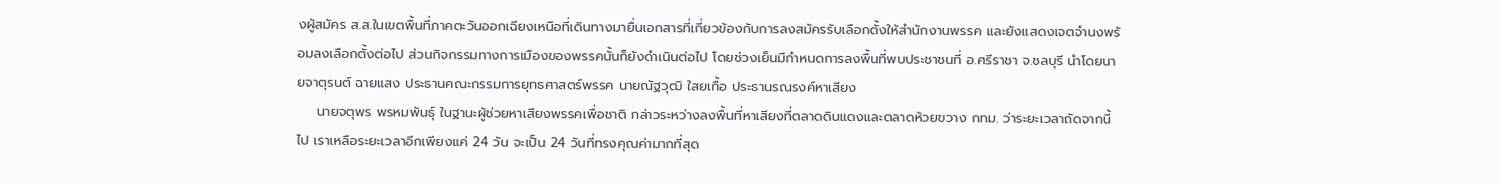งผู้สมัคร ส.ส.ในเขตพื้นที่ภาคตะวันออกเฉียงเหนือที่เดินทางมายื่นเอกสารที่เกี่ยวข้องกับการลงสมัครรับเลือกตั้งให้สำนักงานพรรค และยังแสดงเจตจำนงพร้อมลงเลือกตั้งต่อไป ส่วนกิจกรรมทางการเมืองของพรรคนั้นก็ยังดำเนินต่อไป โดยช่วงเย็นมีกำหนดการลงพื้นที่พบประชาชนที่ อ.ศรีราชา จ.ชลบุรี นำโดยนายจาตุรนต์ ฉายแสง ประธานคณะกรรมการยุทธศาสตร์พรรค นายณัฐวุฒิ ใสยเกื้อ ประธานรณรงค์หาเสียง
    นายจตุพร พรหมพันธุ์ ในฐานะผู้ช่วยหาเสียงพรรคเพื่อชาติ กล่าวระหว่างลงพื้นที่หาเสียงที่ตลาดดินแดงและตลาดห้วยขวาง กทม. ว่าระยะเวลาถัดจากนี้ไป เราเหลือระยะเวลาอีกเพียงแค่ 24 วัน จะเป็น 24 วันที่ทรงคุณค่ามากที่สุด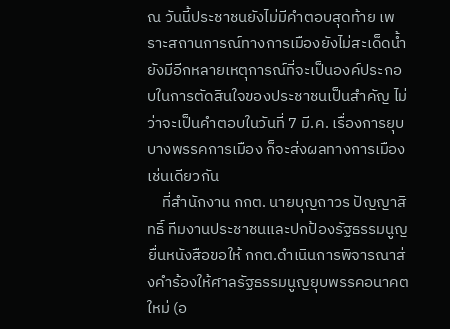ณ วันนี้ประชาชนยังไม่มีคำตอบสุดท้าย เพราะสถานการณ์ทางการเมืองยังไม่สะเด็ดน้ำ ยังมีอีกหลายเหตุการณ์ที่จะเป็นองค์ประกอบในการตัดสินใจของประชาชนเป็นสำคัญ ไม่ว่าจะเป็นคำตอบในวันที่ 7 มี.ค. เรื่องการยุบบางพรรคการเมือง ก็จะส่งผลทางการเมืองเช่นเดียวกัน
    ที่สำนักงาน กกต. นายบุญถาวร ปัญญาสิทธิ์ ทีมงานประชาชนและปกป้องรัฐธรรมนูญ ยื่นหนังสือขอให้ กกต.ดำเนินการพิจารณาส่งคำร้องให้ศาลรัฐธรรมนูญยุบพรรคอนาคตใหม่ (อ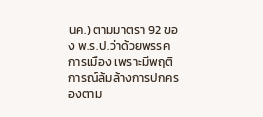นค.) ตามมาตรา 92 ของ พ.ร.ป.ว่าด้วยพรรคการเมือง เพราะมีพฤติการณ์ล้มล้างการปกครองตาม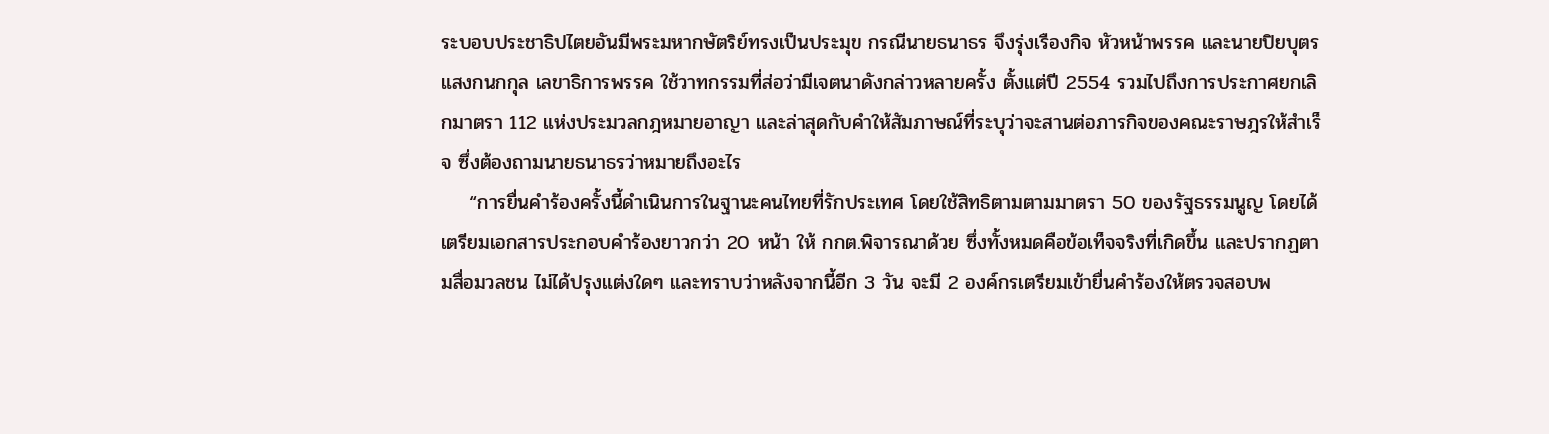ระบอบประชาธิปไตยอันมีพระมหากษัตริย์ทรงเป็นประมุข กรณีนายธนาธร จึงรุ่งเรืองกิจ หัวหน้าพรรค และนายปิยบุตร แสงกนกกุล เลขาธิการพรรค ใช้วาทกรรมที่ส่อว่ามีเจตนาดังกล่าวหลายครั้ง ตั้งแต่ปี 2554 รวมไปถึงการประกาศยกเลิกมาตรา 112 แห่งประมวลกฎหมายอาญา และล่าสุดกับคำให้สัมภาษณ์ที่ระบุว่าจะสานต่อภารกิจของคณะราษฎรให้สำเร็จ ซึ่งต้องถามนายธนาธรว่าหมายถึงอะไร
    “การยื่นคำร้องครั้งนี้ดำเนินการในฐานะคนไทยที่รักประเทศ โดยใช้สิทธิตามตามมาตรา 50 ของรัฐธรรมนูญ โดยได้เตรียมเอกสารประกอบคำร้องยาวกว่า 20 หน้า ให้ กกต.พิจารณาด้วย ซึ่งทั้งหมดคือข้อเท็จจริงที่เกิดขึ้น และปรากฏตามสื่อมวลชน ไม่ได้ปรุงแต่งใดๆ และทราบว่าหลังจากนี้อีก 3 วัน จะมี 2 องค์กรเตรียมเข้ายื่นคำร้องให้ตรวจสอบพ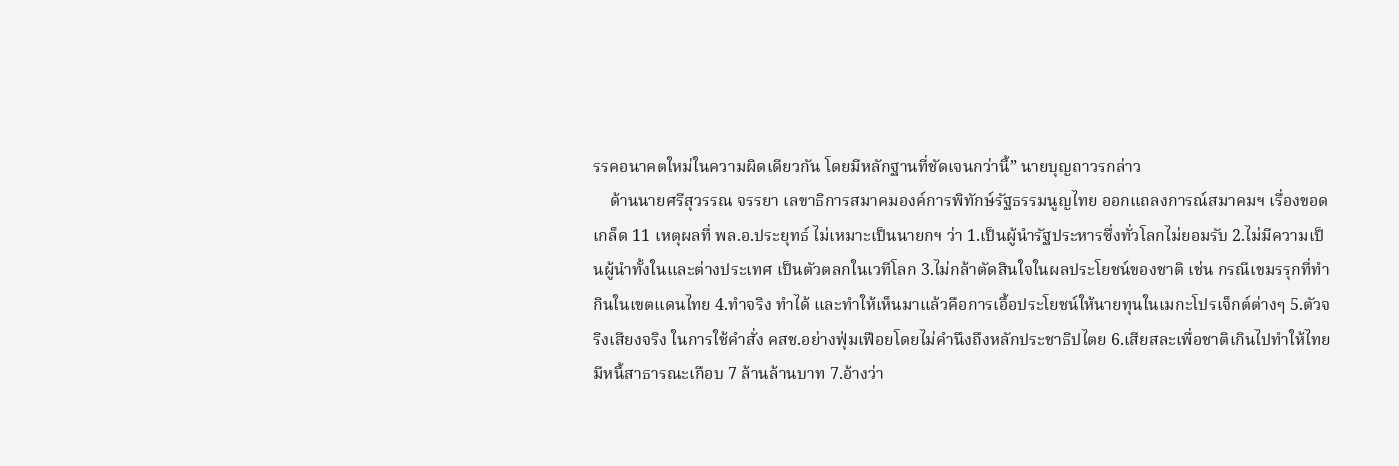รรคอนาคตใหม่ในความผิดเดียวกัน โดยมีหลักฐานที่ชัดเจนกว่านี้” นายบุญถาวรกล่าว
    ด้านนายศรีสุวรรณ จรรยา เลขาธิการสมาคมองค์การพิทักษ์รัฐธรรมนูญไทย ออกแถลงการณ์สมาคมฯ เรื่องขอดเกล็ด 11 เหตุผลที่ พล.อ.ประยุทธ์ ไม่เหมาะเป็นนายกฯ ว่า 1.เป็นผู้นำรัฐประหารซึ่งทั่วโลกไม่ยอมรับ 2.ไม่มีความเป็นผู้นำทั้งในและต่างประเทศ เป็นตัวตลกในเวทีโลก 3.ไม่กล้าตัดสินใจในผลประโยชน์ของชาติ เช่น กรณีเขมรรุกที่ทำกินในเขตแดนไทย 4.ทำจริง ทำได้ และทำให้เห็นมาแล้วคือการเอื้อประโยชน์ให้นายทุนในเมกะโปรเจ็กต์ต่างๆ 5.ตัวจริงเสียงจริง ในการใช้คำสั่ง คสช.อย่างฟุ่มเฟือยโดยไม่คำนึงถึงหลักประชาธิปไตย 6.เสียสละเพื่อชาติเกินไปทำให้ไทยมีหนี้สาธารณะเกือบ 7 ล้านล้านบาท 7.อ้างว่า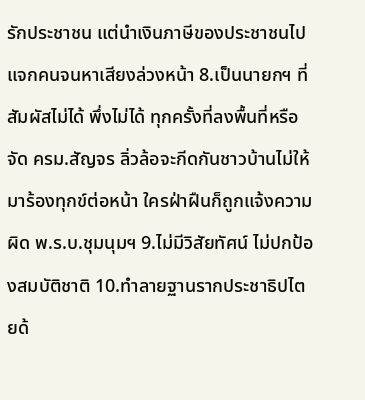รักประชาชน แต่นำเงินภาษีของประชาชนไปแจกคนจนหาเสียงล่วงหน้า 8.เป็นนายกฯ ที่สัมผัสไม่ได้ พึ่งไม่ได้ ทุกครั้งที่ลงพื้นที่หรือจัด ครม.สัญจร ลิ่วล้อจะกีดกันชาวบ้านไม่ให้มาร้องทุกข์ต่อหน้า ใครฝ่าฝืนก็ถูกแจ้งความผิด พ.ร.บ.ชุมนุมฯ 9.ไม่มีวิสัยทัศน์ ไม่ปกป้องสมบัติชาติ 10.ทำลายฐานรากประชาธิปไตยด้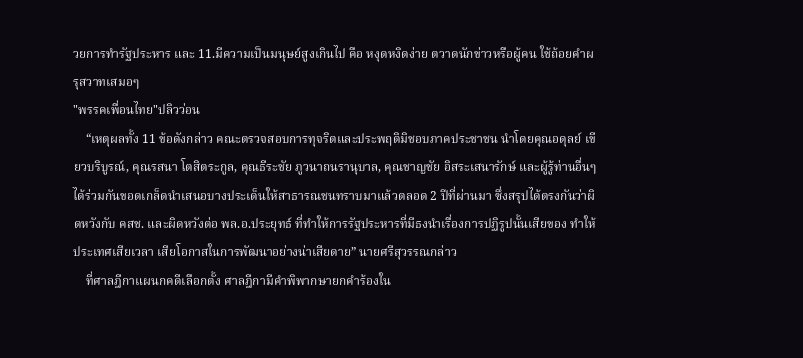วยการทำรัฐประหาร และ 11.มีความเป็นมนุษย์สูงเกินไป คือ หงุดหงิดง่าย ตวาดนักข่าวหรือผู้คน ใช้ถ้อยคำผรุสวาทเสมอๆ
"พรรคเพื่อนไทย"ปลิวว่อน
    “เหตุผลทั้ง 11 ข้อดังกล่าว คณะตรวจสอบการทุจริตและประพฤติมิชอบภาคประชาชน นำโดยคุณอดุลย์ เขียวบริบูรณ์, คุณรสนา โตสิตระกูล, คุณธีระชัย ภูวนาถนรานุบาล, คุณชาญชัย อิสระเสนารักษ์ และผู้รู้ท่านอื่นๆ ได้ร่วมกันขอดเกล็ดนำเสนอบางประเด็นให้สาธารณชนทราบมาแล้วตลอด 2 ปีที่ผ่านมา ซึ่งสรุปได้ตรงกันว่าผิดหวังกับ คสช. และผิดหวังต่อ พล.อ.ประยุทธ์ ที่ทำให้การรัฐประหารที่มีธงนำเรื่องการปฏิรูปนั้นเสียของ ทำให้ประเทศเสียเวลา เสียโอกาสในการพัฒนาอย่างน่าเสียดาย” นายศรีสุวรรณกล่าว
    ที่ศาลฎีกาแผนกคดีเลือกตั้ง ศาลฎีกามีคำพิพากษายกคำร้องใน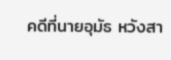คดีที่นายอุมัธ หวังสา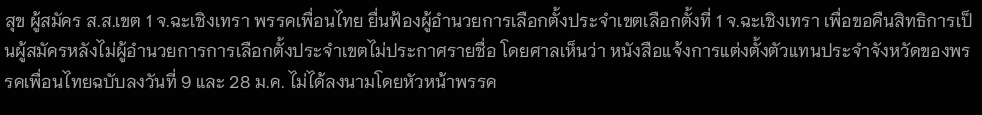สุข ผู้สมัคร ส.ส.เขต 1 จ.ฉะเชิงเทรา พรรคเพื่อนไทย ยื่นฟ้องผู้อำนวยการเลือกตั้งประจำเขตเลือกตั้งที่ 1 จ.ฉะเชิงเทรา เพื่อขอคืนสิทธิการเป็นผู้สมัครหลังไม่ผู้อำนวยการการเลือกตั้งประจำเขตไม่ประกาศรายชื่อ โดยศาลเห็นว่า หนังสือแจ้งการแต่งตั้งตัวแทนประจำจังหวัดของพรรคเพื่อนไทยฉบับลงวันที่ 9 และ 28 ม.ค. ไม่ได้ลงนามโดยหัวหน้าพรรค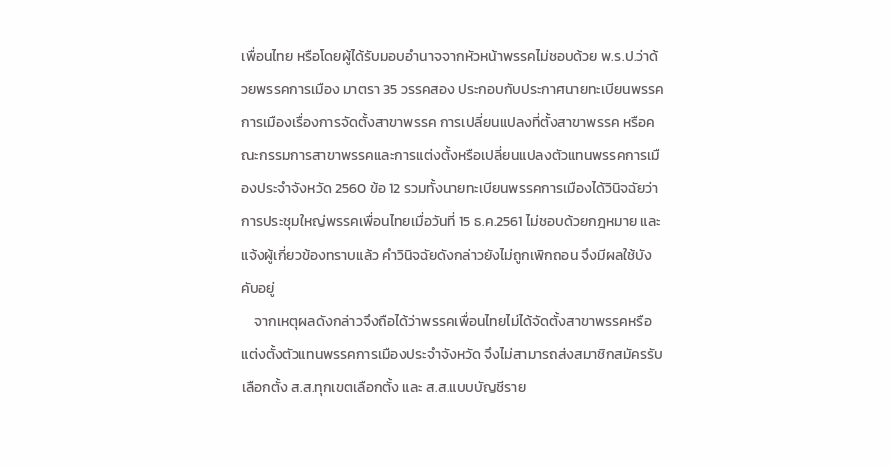เพื่อนไทย หรือโดยผู้ได้รับมอบอำนาจจากหัวหน้าพรรคไม่ชอบด้วย พ.ร.ป.ว่าด้วยพรรคการเมือง มาตรา 35 วรรคสอง ประกอบกับประกาศนายทะเบียนพรรคการเมืองเรื่องการจัดตั้งสาขาพรรค การเปลี่ยนแปลงที่ตั้งสาขาพรรค หรือคณะกรรมการสาขาพรรคและการแต่งตั้งหรือเปลี่ยนแปลงตัวแทนพรรคการเมืองประจำจังหวัด 2560 ข้อ 12 รวมทั้งนายทะเบียนพรรคการเมืองได้วินิจฉัยว่าการประชุมใหญ่พรรคเพื่อนไทยเมื่อวันที่ 15 ธ.ค.2561 ไม่ชอบด้วยกฎหมาย และแจ้งผู้เกี่ยวข้องทราบแล้ว คำวินิจฉัยดังกล่าวยังไม่ถูกเพิกถอน จึงมีผลใช้บังคับอยู่
    จากเหตุผลดังกล่าวจึงถือได้ว่าพรรคเพื่อนไทยไม่ได้จัดตั้งสาขาพรรคหรือแต่งตั้งตัวแทนพรรคการเมืองประจำจังหวัด จึงไม่สามารถส่งสมาชิกสมัครรับเลือกตั้ง ส.ส.ทุกเขตเลือกตั้ง และ ส.ส.แบบบัญชีราย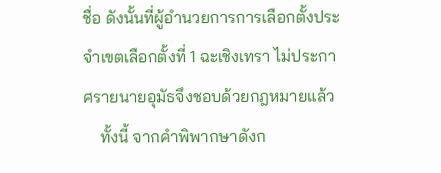ชื่อ ดังนั้นที่ผู้อำนวยการการเลือกตั้งประจำเขตเลือกตั้งที่ 1 ฉะเชิงเทรา ไม่ประกาศรายนายอุมัธจึงชอบด้วยกฎหมายแล้ว
    ทั้งนี้ จากคำพิพากษาดังก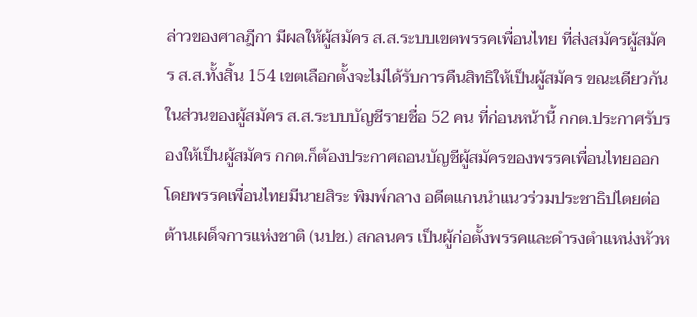ล่าวของศาลฎีกา มีผลให้ผู้สมัคร ส.ส.ระบบเขตพรรคเพื่อนไทย ที่ส่งสมัครผู้สมัคร ส.ส.ทั้งสิ้น 154 เขตเลือกตั้งจะไม่ได้รับการคืนสิทธิให้เป็นผู้สมัคร ขณะเดียวกันในส่วนของผู้สมัคร ส.ส.ระบบบัญชีรายชื่อ 52 คน ที่ก่อนหน้านี้ กกต.ประกาศรับรองให้เป็นผู้สมัคร กกต.ก็ต้องประกาศถอนบัญชีผู้สมัครของพรรคเพื่อนไทยออก โดยพรรคเพื่อนไทยมีนายสิระ พิมพ์กลาง อดีตแกนนำแนวร่วมประชาธิปไตยต่อต้านเผด็จการแห่งชาติ (นปช.) สกลนคร เป็นผู้ก่อตั้งพรรคและดำรงตำแหน่งหัวห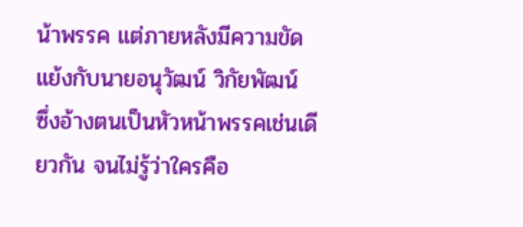น้าพรรค แต่ภายหลังมีความขัดแย้งกับนายอนุวัฒน์ วิกัยพัฒน์ ซึ่งอ้างตนเป็นหัวหน้าพรรคเช่นเดียวกัน จนไม่รู้ว่าใครคือ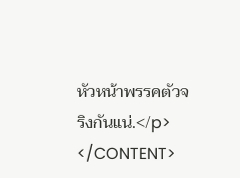หัวหน้าพรรคตัวจริงกันแน่.</p>
</CONTENT>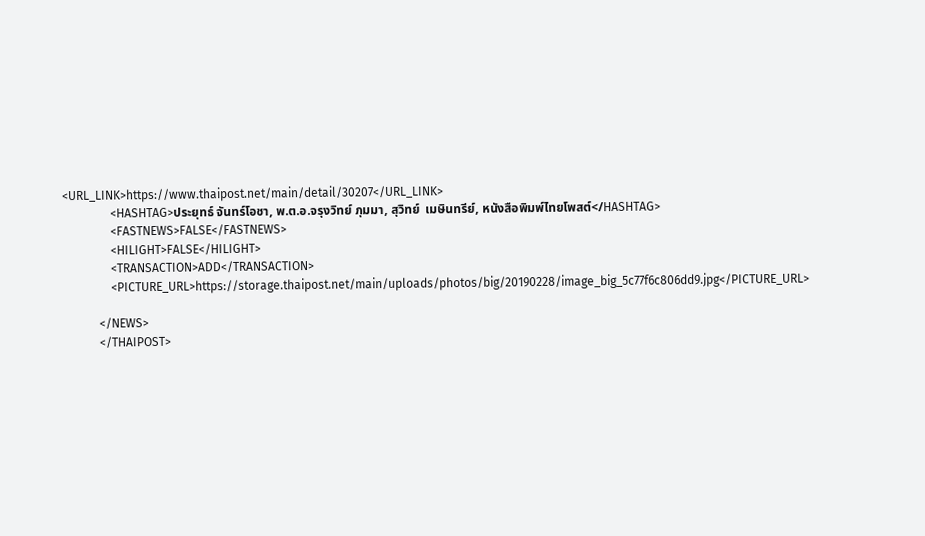<URL_LINK>https://www.thaipost.net/main/detail/30207</URL_LINK>
                <HASHTAG>ประยุทธ์ จันทร์โอชา, พ.ต.อ.จรุงวิทย์ ภุมมา, สุวิทย์  เมษินทรีย์, หนังสือพิมพ์ไทยโพสต์</HASHTAG>
                <FASTNEWS>FALSE</FASTNEWS>
                <HILIGHT>FALSE</HILIGHT>
                <TRANSACTION>ADD</TRANSACTION>
                <PICTURE_URL>https://storage.thaipost.net/main/uploads/photos/big/20190228/image_big_5c77f6c806dd9.jpg</PICTURE_URL>

            </NEWS>
            </THAIPOST>